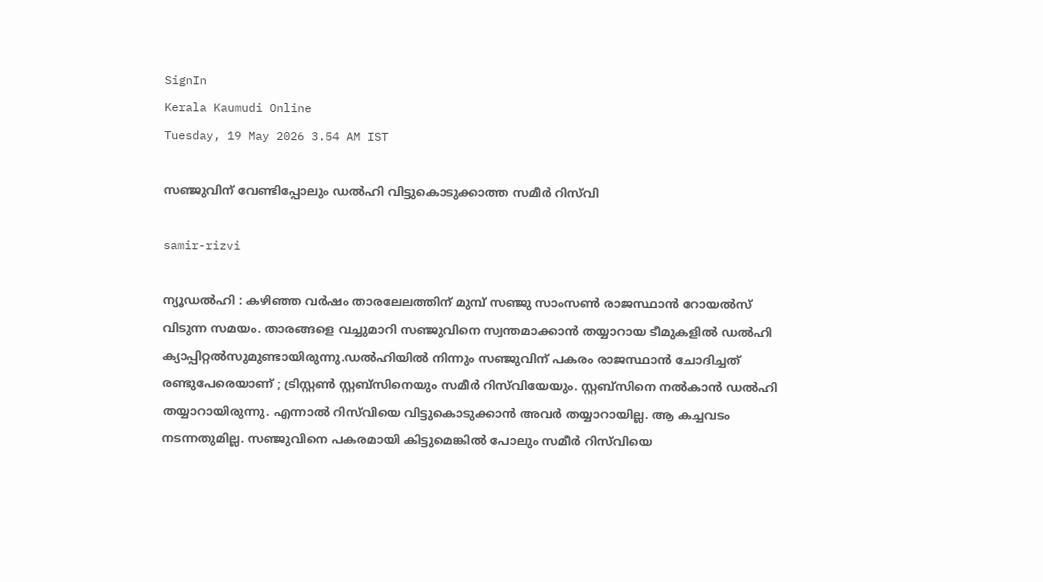SignIn
Kerala Kaumudi Online
Tuesday, 19 May 2026 3.54 AM IST

സഞ്ജുവിന് വേണ്ടിപ്പോലും ഡൽഹി വിട്ടുകൊടുക്കാത്ത സമീർ റിസ്‌വി

samir-rizvi

ന്യൂഡൽഹി : കഴിഞ്ഞ വർഷം താരലേലത്തിന് മുമ്പ് സഞ്ജു സാംസൺ രാജസ്ഥാൻ റോയൽസ് വിടുന്ന സമയം. താരങ്ങളെ വച്ചുമാറി സഞ്ജുവിനെ സ്വന്തമാക്കാൻ തയ്യാറായ ടീമുകളിൽ ഡൽഹി ക്യാപ്പിറ്റൽസുമുണ്ടായിരുന്നു.ഡൽഹിയിൽ നിന്നും സഞ്ജുവിന് പകരം രാജസ്ഥാൻ ചോദിച്ചത് രണ്ടുപേരെയാണ് ; ട്രിസ്റ്റൺ സ്റ്റബ്സിനെയും സമീർ റിസ്‌വിയേയും. സ്റ്റബ്സിനെ നൽകാൻ ഡൽഹി തയ്യാറായിരുന്നു. എന്നാൽ റിസ്‌വിയെ വിട്ടുകൊ‌ടുക്കാൻ അവർ തയ്യാറായില്ല. ആ കച്ചവടം നടന്നതുമില്ല. സഞ്ജുവിനെ പകരമായി കിട്ടുമെങ്കിൽ പോലും സമീർ റിസ്‌വിയെ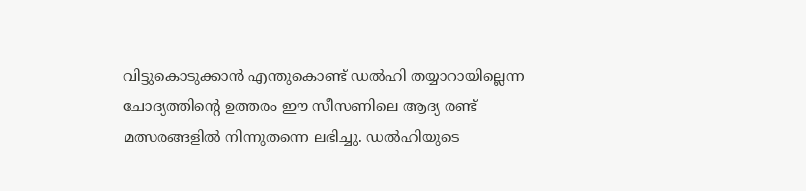വിട്ടുകൊടുക്കാൻ എന്തുകൊണ്ട് ഡൽഹി തയ്യാറായില്ലെന്ന ചോദ്യത്തിന്റെ ഉത്തരം ഈ സീസണിലെ ആദ്യ രണ്ട് മത്സരങ്ങളിൽ നിന്നുതന്നെ ലഭിച്ചു. ഡൽഹിയുടെ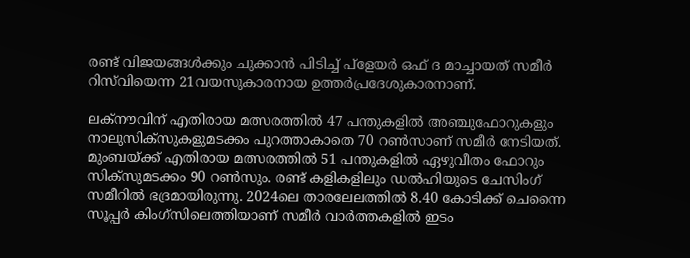രണ്ട് വിജയങ്ങൾക്കും ചുക്കാൻ പിടിച്ച് പ്ളേയർ ഒഫ് ദ മാച്ചായത് സമീർ റിസ്‌വിയെന്ന 21വയസുകാരനായ ഉത്തർപ്രദേശുകാരനാണ്.

ലക്നൗവിന് എതിരായ മത്സരത്തിൽ 47 പന്തുകളിൽ അഞ്ചുഫോറുകളും നാലുസിക്സുകളുമടക്കം പുറത്താകാതെ 70 റൺസാണ് സമീർ നേടിയത്. മുംബയ്ക്ക് എതിരായ മത്സരത്തിൽ 51 പന്തുകളിൽ ഏഴുവീതം ഫോറും സിക്സുമടക്കം 90 റൺസും. രണ്ട് കളികളിലും ഡൽഹിയുടെ ചേസിംഗ് സമീറിൽ ഭദ്രമായിരുന്നു. 2024ലെ താരലേലത്തിൽ 8.40 കോടിക്ക് ചെന്നൈ സൂപ്പർ കിംഗ്സിലെത്തിയാണ് സമീർ വാർത്തകളിൽ ഇടം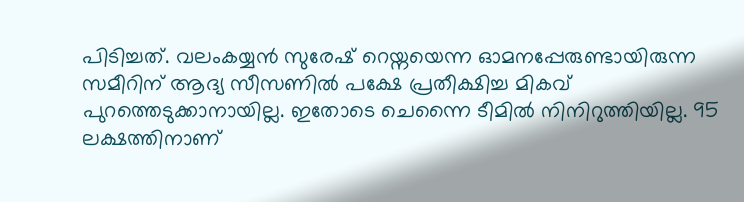പിടിച്ചത്. വലംകയ്യൻ സുരേഷ് റെയ്നയെന്ന ഓമനപ്പേരുണ്ടായിരുന്ന സമീറിന് ആദ്യ സീസണിൽ പക്ഷേ പ്രതീക്ഷിച്ച മികവ് പുറത്തെടുക്കാനായില്ല. ഇതോടെ ചെന്നൈ ടീമിൽ നിനിറുത്തിയില്ല. 95 ലക്ഷത്തിനാണ്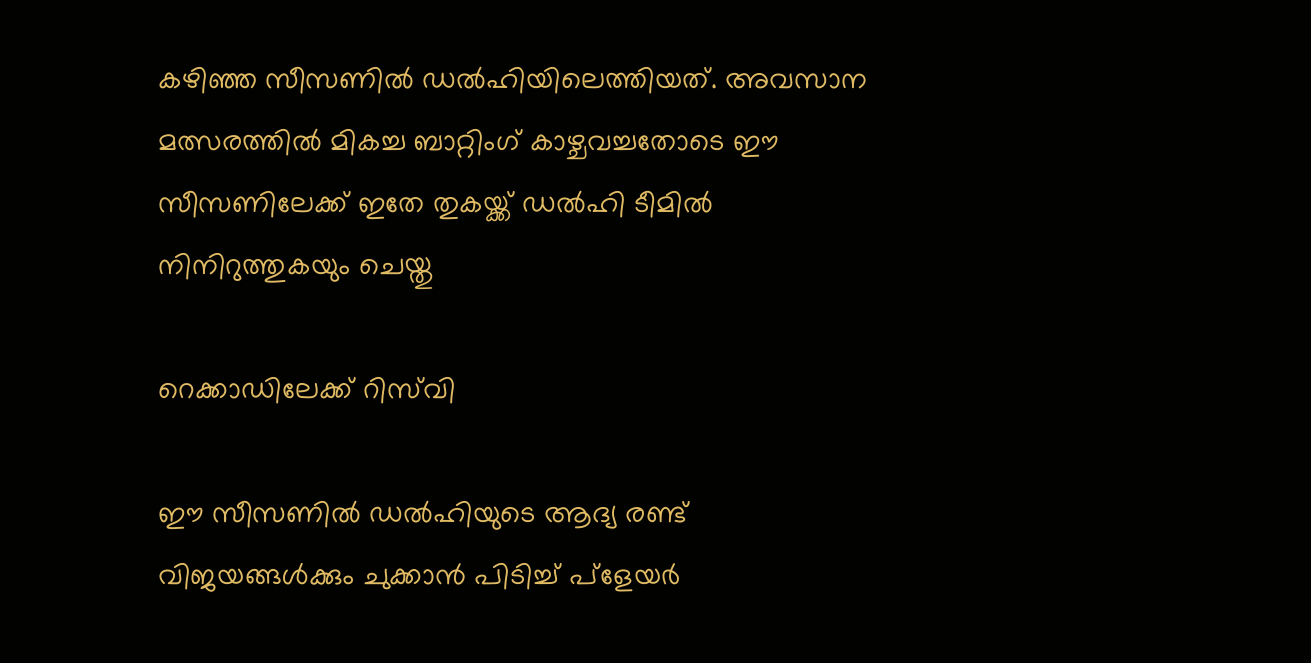കഴിഞ്ഞ സീസണിൽ ഡൽഹിയിലെത്തിയത്. അവസാന മത്സരത്തിൽ മികച്ച ബാറ്റിംഗ് കാഴ്ചവച്ചതോടെ ഈ സീസണിലേക്ക് ഇതേ തുകയ്ക്ക് ഡൽഹി ടീമിൽ നിനിറുത്തുകയും ചെയ്തു

റെക്കാഡിലേക്ക് റിസ്‌വി

ഈ സീസണിൽ ഡൽഹിയുടെ ആദ്യ രണ്ട് വിജയങ്ങൾക്കും ചുക്കാൻ പിടിച്ച് പ്ളേയർ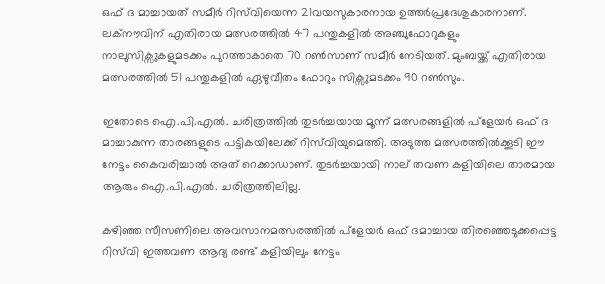ഒഫ് ദ മാച്ചായത് സമീർ റിസ്‌വിയെന്ന 21വയസുകാരനായ ഉത്തർപ്രദേശുകാരനാണ്. ലക്നൗവിന് എതിരായ മത്സരത്തിൽ 47 പന്തുകളിൽ അഞ്ചുഫോറുകളും നാലുസിക്സുകളുമടക്കം പുറത്താകാതെ 70 റൺസാണ് സമീർ നേടിയത്. മുംബയ്ക്ക് എതിരായ മത്സരത്തിൽ 51 പന്തുകളിൽ ഏഴുവീതം ഫോറും സിക്സുമടക്കം 90 റൺസും.

ഇതോടെ ഐ.പി.എൽ. ചരിത്രത്തിൽ തുടർച്ചയായ മൂന്ന് മത്സരങ്ങളിൽ പ്ളേയർ ഒഫ് ദ മാച്ചാകുന്ന താരങ്ങളുടെ പട്ടികയിലേക്ക് റിസ്‌വിയുമെത്തി. അടുത്ത മത്സരത്തിൽക്കൂടി ഈ നേട്ടം കൈവരിച്ചാൽ അത് റെക്കാഡാണ്. തുടർച്ചയായി നാല് തവണ കളിയിലെ താരമായ ആരും ഐ.പി.എൽ. ചരിത്രത്തിലില്ല.

കഴിഞ്ഞ സീസണിലെ അവസാനമത്സരത്തിൽ പ്ളേയർ ഒഫ് ദമാച്ചായ തിരഞ്ഞെടുക്കപ്പെട്ട റിസ്‌വി ഇത്തവണ ആദ്യ രണ്ട് കളിയിലും നേട്ടം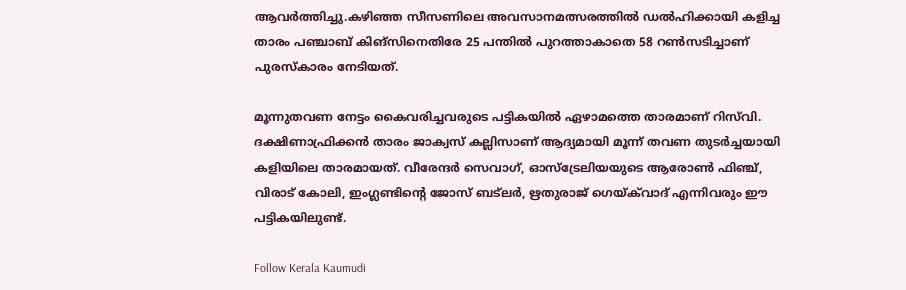ആവർത്തിച്ചു.കഴിഞ്ഞ സീസണിലെ അവസാനമത്സരത്തിൽ ഡൽഹിക്കായി കളിച്ച താരം പഞ്ചാബ് കിങ്‌സിനെതിരേ 25 പന്തിൽ പുറത്താകാതെ 58 റൺസടിച്ചാണ് പുരസ്‌കാരം നേടിയത്.

മൂന്നുതവണ നേട്ടം കൈവരിച്ചവരുടെ പട്ടികയിൽ ഏഴാമത്തെ താരമാണ് റിസ്‌വി. ദക്ഷിണാഫ്രിക്കൻ താരം ജാക്വസ് കല്ലിസാണ് ആദ്യമായി മൂന്ന് തവണ തുടർച്ചയായി കളിയിലെ താരമായത്. വീരേന്ദർ സെവാഗ്, ഓസ്‌ട്രേലിയയുടെ ആരോൺ ഫിഞ്ച്, വിരാട് കോലി, ഇംഗ്ലണ്ടിന്റെ ജോസ് ബട്‌ലർ, ഋതുരാജ് ഗെയ്ക്‌വാദ് എന്നിവരും ഈ പട്ടികയിലുണ്ട്.

Follow Kerala Kaumudi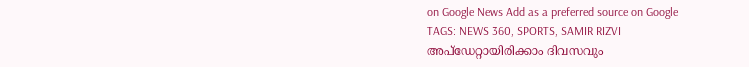on Google News Add as a preferred source on Google
TAGS: NEWS 360, SPORTS, SAMIR RIZVI
അപ്ഡേറ്റായിരിക്കാം ദിവസവും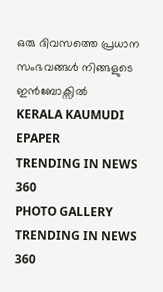ഒരു ദിവസത്തെ പ്രധാന സംഭവങ്ങൾ നിങ്ങളുടെ ഇൻബോക്സിൽ
KERALA KAUMUDI EPAPER
TRENDING IN NEWS 360
PHOTO GALLERY
TRENDING IN NEWS 360